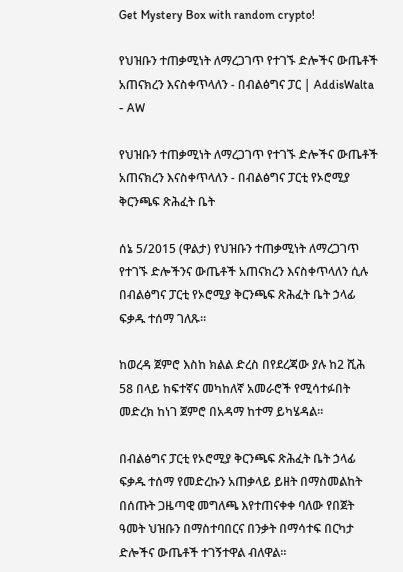Get Mystery Box with random crypto!

የህዝቡን ተጠቃሚነት ለማረጋገጥ የተገኙ ድሎችና ውጤቶች አጠናክረን እናስቀጥላለን - በብልፅግና ፓር | AddisWalta - AW

የህዝቡን ተጠቃሚነት ለማረጋገጥ የተገኙ ድሎችና ውጤቶች አጠናክረን እናስቀጥላለን - በብልፅግና ፓርቲ የኦሮሚያ ቅርንጫፍ ጽሕፈት ቤት

ሰኔ 5/2015 (ዋልታ) የህዝቡን ተጠቃሚነት ለማረጋገጥ የተገኙ ድሎችንና ውጤቶች አጠናክረን እናስቀጥላለን ሲሉ በብልፅግና ፓርቲ የኦሮሚያ ቅርንጫፍ ጽሕፈት ቤት ኃላፊ ፍቃዱ ተሰማ ገለጹ።

ከወረዳ ጀምሮ እስከ ክልል ድረስ በየደረጃው ያሉ ከ2 ሺሕ 58 በላይ ከፍተኛና መካከለኛ አመራሮች የሚሳተፉበት መድረክ ከነገ ጀምሮ በአዳማ ከተማ ይካሄዳል።

በብልፅግና ፓርቲ የኦሮሚያ ቅርንጫፍ ጽሕፈት ቤት ኃላፊ ፍቃዱ ተሰማ የመድረኩን አጠቃላይ ይዘት በማስመልከት በሰጡት ጋዜጣዊ መግለጫ እየተጠናቀቀ ባለው የበጀት ዓመት ህዝቡን በማስተባበርና በንቃት በማሳተፍ በርካታ ድሎችና ውጤቶች ተገኝተዋል ብለዋል።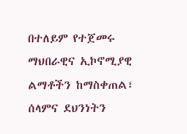በተለይም የተጀመሩ ማህበራዊና ኢኮኖሚያዊ ልማቶችን ከማስቀጠል፣ ሰላምና ደህንነትን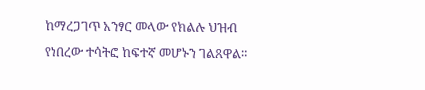ከማረጋገጥ አንፃር መላው የክልሉ ህዝብ የነበረው ተሳትፎ ከፍተኛ መሆኑን ገልጸዋል።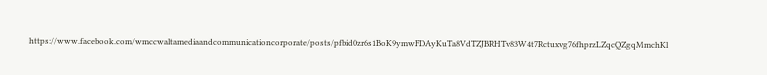https://www.facebook.com/wmccwaltamediaandcommunicationcorporate/posts/pfbid0zr6s1BoK9ymwFDAyKuTa8VdTZJBRHTv83W4t7Rctuxvg76fhprzLZqcQZgqMmchKl